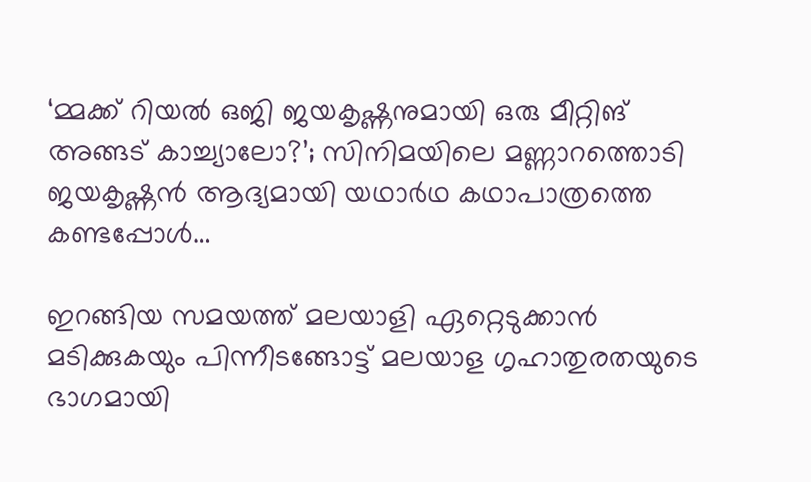‘മ്മക്ക് റിയല്‍ ഒജി ജയകൃഷ്ണനുമായി ഒരു മീറ്റിങ് അങ്ങട് കാച്ച്യാലോ?’; സിനിമയിലെ മണ്ണാറത്തൊടി ജയകൃഷ്ണന്‍ ആദ്യമായി യഥാര്‍ഥ കഥാപാത്രത്തെ കണ്ടപ്പോള്‍…

ഇറങ്ങിയ സമയത്ത് മലയാളി ഏറ്റെടുക്കാന്‍ മടിക്കുകയും പിന്നീടങ്ങോട്ട് മലയാള ഗൃഹാതുരതയുടെ ഭാഗമായി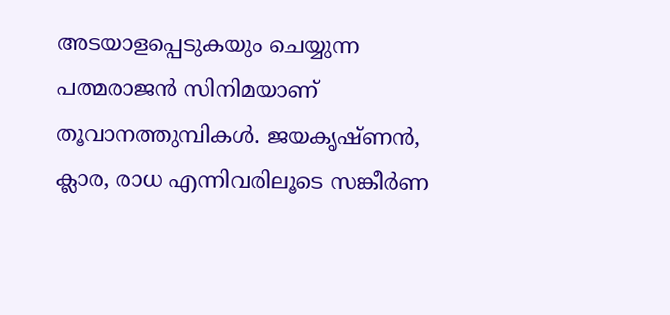അടയാളപ്പെടുകയും ചെയ്യുന്ന പത്മരാജന്‍ സിനിമയാണ് തൂവാനത്തുമ്പികള്‍. ജയകൃഷ്ണന്‍, ക്ലാര, രാധ എന്നിവരിലൂടെ സങ്കീര്‍ണ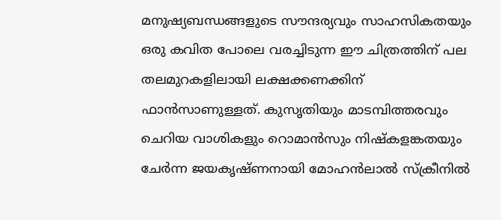മനുഷ്യബന്ധങ്ങളുടെ സൗന്ദര്യവും സാഹസികതയും ഒരു കവിത പോലെ വരച്ചിടുന്ന ഈ ചിത്രത്തിന് പല തലമുറകളിലായി ലക്ഷക്കണക്കിന് ഫാന്‍സാണുള്ളത്. കുസൃതിയും മാടമ്പിത്തരവും ചെറിയ വാശികളും റൊമാന്‍സും നിഷ്‌കളങ്കതയും ചേര്‍ന്ന ജയകൃഷ്ണനായി മോഹന്‍ലാല്‍ സ്‌ക്രീനില്‍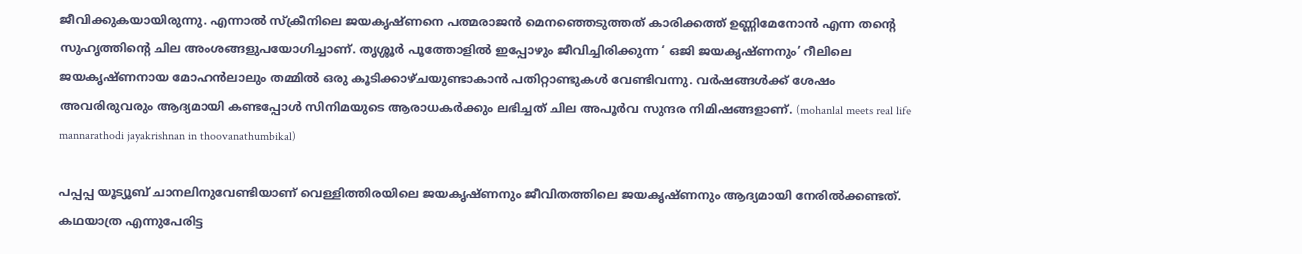ജീവിക്കുകയായിരുന്നു. എന്നാല്‍ സ്‌ക്രീനിലെ ജയകൃഷ്ണനെ പത്മരാജന്‍ മെനഞ്ഞെടുത്തത് കാരിക്കത്ത് ഉണ്ണിമേനോന്‍ എന്ന തന്റെ സുഹൃത്തിന്റെ ചില അംശങ്ങളുപയോഗിച്ചാണ്. തൃശ്ശൂര്‍ പൂത്തോളില്‍ ഇപ്പോഴും ജീവിച്ചിരിക്കുന്ന ‘ ഒജി ജയകൃഷ്ണനും’ റീലിലെ ജയകൃഷ്ണനായ മോഹന്‍ലാലും തമ്മില്‍ ഒരു കൂടിക്കാഴ്ചയുണ്ടാകാന്‍ പതിറ്റാണ്ടുകള്‍ വേണ്ടിവന്നു. വര്‍ഷങ്ങള്‍ക്ക് ശേഷം അവരിരുവരും ആദ്യമായി കണ്ടപ്പോള്‍ സിനിമയുടെ ആരാധകര്‍ക്കും ലഭിച്ചത് ചില അപൂര്‍വ സുന്ദര നിമിഷങ്ങളാണ്. (mohanlal meets real life mannarathodi jayakrishnan in thoovanathumbikal)

പപ്പപ്പ യൂട്യൂബ് ചാനലിനുവേണ്ടിയാണ് വെള്ളിത്തിരയിലെ ജയകൃഷ്ണനും ജീവിതത്തിലെ ജയകൃഷ്ണനും ആദ്യമായി നേരില്‍ക്കണ്ടത്. കഥയാത്ര എന്നുപേരിട്ട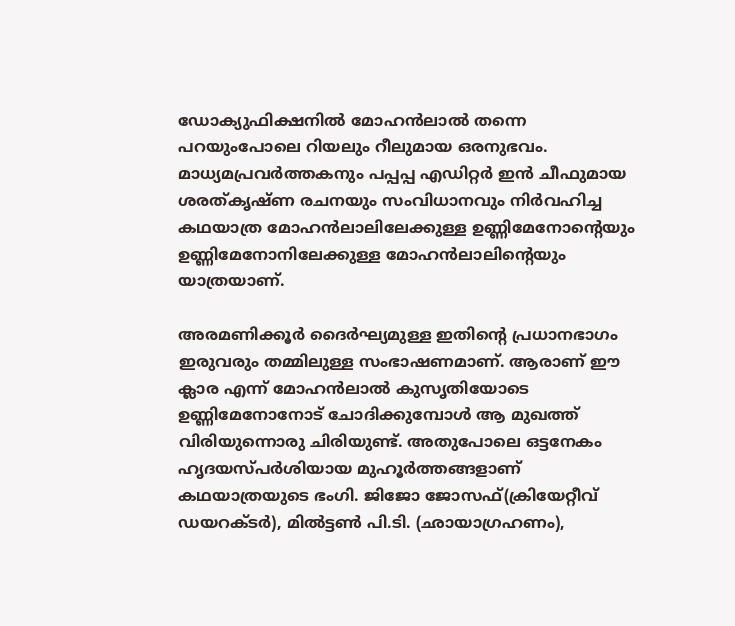ഡോക്യുഫിക്ഷനില്‍ മോഹന്‍ലാല്‍ തന്നെ പറയുംപോലെ റിയലും റീലുമായ ഒരനുഭവം. മാധ്യമപ്രവര്‍ത്തകനും പപ്പപ്പ എഡിറ്റര്‍ ഇന്‍ ചീഫുമായ ശരത്കൃഷ്ണ രചനയും സംവിധാനവും നിര്‍വഹിച്ച കഥയാത്ര മോഹന്‍ലാലിലേക്കുള്ള ഉണ്ണിമേനോന്റെയും ഉണ്ണിമേനോനിലേക്കുള്ള മോഹന്‍ലാലിന്റെയും യാത്രയാണ്.

അരമണിക്കൂര്‍ ദൈര്‍ഘ്യമുള്ള ഇതിന്റെ പ്രധാനഭാഗം ഇരുവരും തമ്മിലുള്ള സംഭാഷണമാണ്. ആരാണ് ഈ ക്ലാര എന്ന് മോഹന്‍ലാല്‍ കുസൃതിയോടെ ഉണ്ണിമേനോനോട് ചോദിക്കുമ്പോള്‍ ആ മുഖത്ത് വിരിയുന്നൊരു ചിരിയുണ്ട്. അതുപോലെ ഒട്ടനേകം ഹൃദയസ്പര്‍ശിയായ മുഹൂര്‍ത്തങ്ങളാണ് കഥയാത്രയുടെ ഭംഗി. ജിജോ ജോസഫ്(ക്രിയേറ്റീവ് ഡയറക്ടര്‍), മില്‍ട്ടണ്‍ പി.ടി. (ഛായാഗ്രഹണം),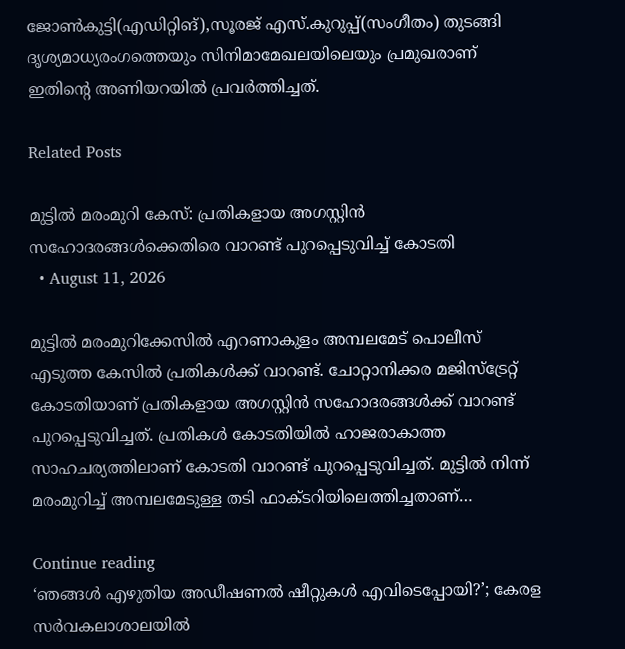ജോണ്‍കുട്ടി(എഡിറ്റിങ്),സൂരജ് എസ്.കുറുപ്പ്(സംഗീതം) തുടങ്ങി ദൃശ്യമാധ്യരംഗത്തെയും സിനിമാമേഖലയിലെയും പ്രമുഖരാണ് ഇതിന്റെ അണിയറയില്‍ പ്രവര്‍ത്തിച്ചത്.

Related Posts

മുട്ടിൽ മരംമുറി കേസ്: പ്രതികളായ അഗസ്റ്റിൻ സഹോദരങ്ങൾക്കെതിരെ വാറണ്ട് പുറപ്പെടുവിച്ച് കോടതി
  • August 11, 2026

മുട്ടിൽ മരംമുറിക്കേസിൽ എറണാകുളം അമ്പലമേട് പൊലീസ് എടുത്ത കേസിൽ പ്രതികൾക്ക് വാറണ്ട്. ചോറ്റാനിക്കര മജിസ്ട്രേറ്റ് കോടതിയാണ് പ്രതികളായ അഗസ്റ്റിൻ സഹോദരങ്ങൾക്ക് വാറണ്ട് പുറപ്പെടുവിച്ചത്. പ്രതികൾ കോടതിയിൽ ഹാജരാകാത്ത സാഹചര്യത്തിലാണ് കോടതി വാറണ്ട് പുറപ്പെടുവിച്ചത്. മുട്ടിൽ നിന്ന് മരംമുറിച്ച് അമ്പലമേടുള്ള തടി ഫാക്ടറിയിലെത്തിച്ചതാണ്…

Continue reading
‘ഞങ്ങള്‍ എഴുതിയ അഡീഷണല്‍ ഷീറ്റുകള്‍ എവിടെപ്പോയി?’; കേരള സര്‍വകലാശാലയില്‍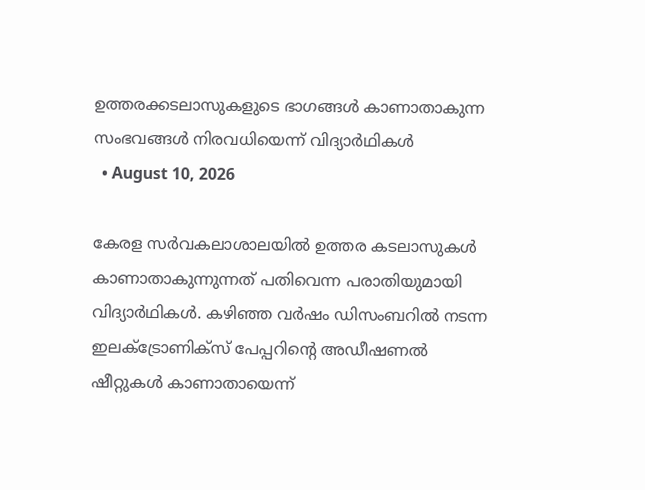ഉത്തരക്കടലാസുകളുടെ ഭാഗങ്ങള്‍ കാണാതാകുന്ന സംഭവങ്ങള്‍ നിരവധിയെന്ന് വിദ്യാര്‍ഥികള്‍
  • August 10, 2026

കേരള സര്‍വകലാശാലയില്‍ ഉത്തര കടലാസുകള്‍ കാണാതാകുന്നുന്നത് പതിവെന്ന പരാതിയുമായി വിദ്യാര്‍ഥികള്‍. കഴിഞ്ഞ വര്‍ഷം ഡിസംബറില്‍ നടന്ന ഇലക്ട്രോണിക്‌സ് പേപ്പറിന്റെ അഡീഷണല്‍ ഷീറ്റുകള്‍ കാണാതായെന്ന്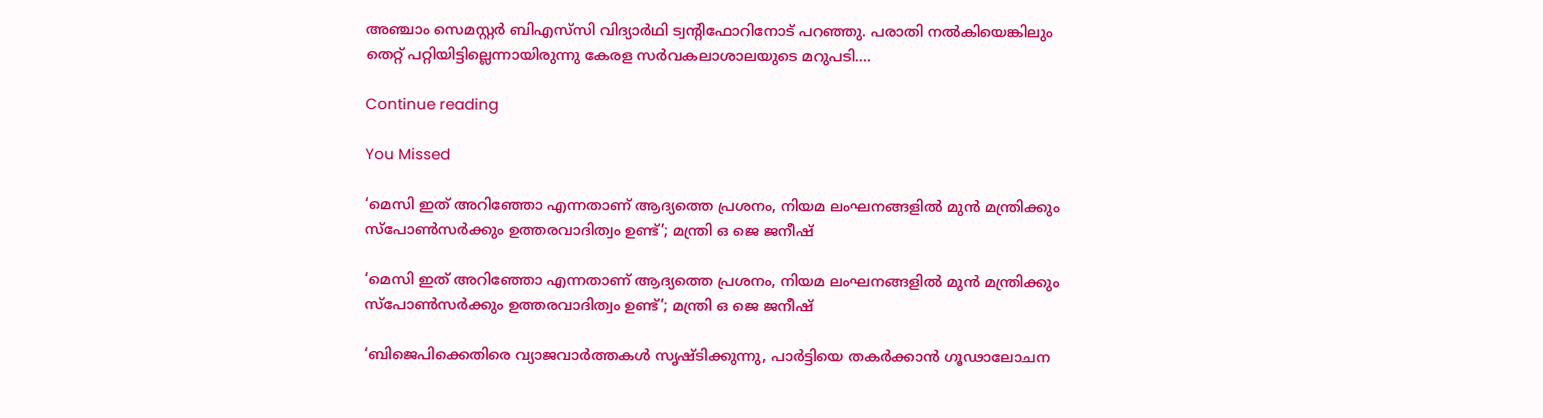അഞ്ചാം സെമസ്റ്റര്‍ ബിഎസ്‌സി വിദ്യാര്‍ഥി ട്വന്റിഫോറിനോട് പറഞ്ഞു. പരാതി നല്‍കിയെങ്കിലും തെറ്റ് പറ്റിയിട്ടില്ലെന്നായിരുന്നു കേരള സര്‍വകലാശാലയുടെ മറുപടി.…

Continue reading

You Missed

‘മെസി ഇത് അറിഞ്ഞോ എന്നതാണ് ആദ്യത്തെ പ്രശനം, നിയമ ലംഘനങ്ങളിൽ മുൻ മന്ത്രിക്കും സ്പോൺസർക്കും ഉത്തരവാദിത്വം ഉണ്ട്’; മന്ത്രി ഒ ജെ ജനീഷ്

‘മെസി ഇത് അറിഞ്ഞോ എന്നതാണ് ആദ്യത്തെ പ്രശനം, നിയമ ലംഘനങ്ങളിൽ മുൻ മന്ത്രിക്കും സ്പോൺസർക്കും ഉത്തരവാദിത്വം ഉണ്ട്’; മന്ത്രി ഒ ജെ ജനീഷ്

‘ബിജെപിക്കെതിരെ വ്യാജവാർത്തകൾ സൃഷ്‌ടിക്കുന്നു, പാർട്ടിയെ തകർക്കാൻ ഗൂഢാലോചന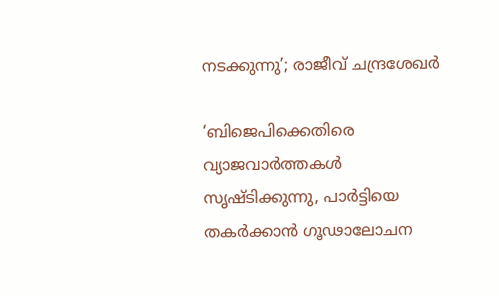നടക്കുന്നു’; രാജീവ് ചന്ദ്രശേഖർ

‘ബിജെപിക്കെതിരെ വ്യാജവാർത്തകൾ സൃഷ്‌ടിക്കുന്നു, പാർട്ടിയെ തകർക്കാൻ ഗൂഢാലോചന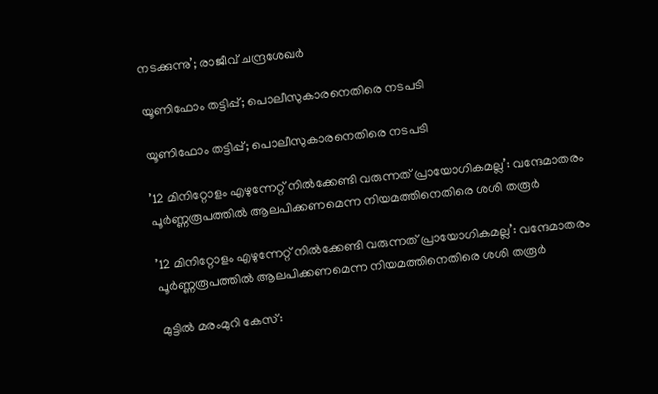നടക്കുന്നു’; രാജീവ് ചന്ദ്രശേഖർ

യൂണിഫോം തട്ടിപ്പ്; പൊലീസുകാരനെതിരെ നടപടി

യൂണിഫോം തട്ടിപ്പ്; പൊലീസുകാരനെതിരെ നടപടി

’12 മിനിറ്റോളം എഴുന്നേറ്റ് നിൽക്കേണ്ടി വരുന്നത് പ്രായോഗികമല്ല’: വന്ദേമാതരം പൂർണ്ണരൂപത്തിൽ ആലപിക്കണമെന്ന നിയമത്തിനെതിരെ ശശി തരൂർ

’12 മിനിറ്റോളം എഴുന്നേറ്റ് നിൽക്കേണ്ടി വരുന്നത് പ്രായോഗികമല്ല’: വന്ദേമാതരം പൂർണ്ണരൂപത്തിൽ ആലപിക്കണമെന്ന നിയമത്തിനെതിരെ ശശി തരൂർ

മുട്ടിൽ മരംമുറി കേസ്: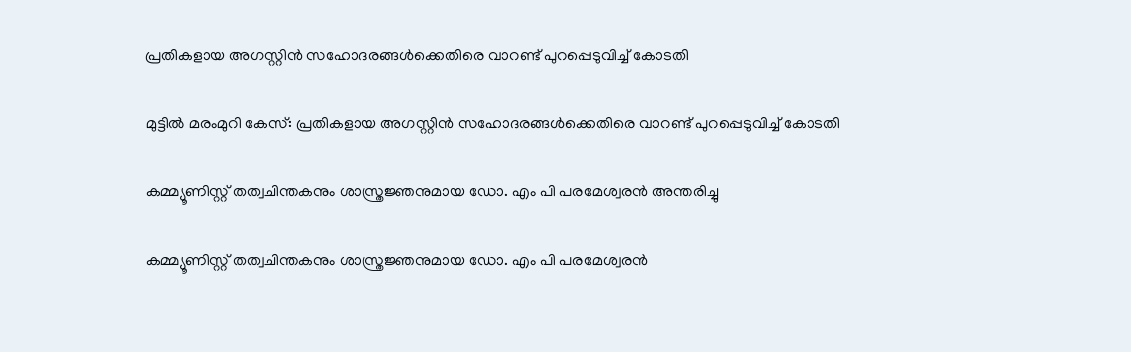പ്രതികളായ അഗസ്റ്റിൻ സഹോദരങ്ങൾക്കെതിരെ വാറണ്ട് പുറപ്പെടുവിച്ച് കോടതി

മുട്ടിൽ മരംമുറി കേസ്: പ്രതികളായ അഗസ്റ്റിൻ സഹോദരങ്ങൾക്കെതിരെ വാറണ്ട് പുറപ്പെടുവിച്ച് കോടതി

കമ്മ്യൂണിസ്റ്റ് തത്വചിന്തകനും ശാസ്ത്രജ്ഞനുമായ ഡോ. എം പി പരമേശ്വരൻ അന്തരിച്ചു‌

കമ്മ്യൂണിസ്റ്റ് തത്വചിന്തകനും ശാസ്ത്രജ്ഞനുമായ ഡോ. എം പി പരമേശ്വരൻ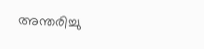അന്തരിച്ചു‌